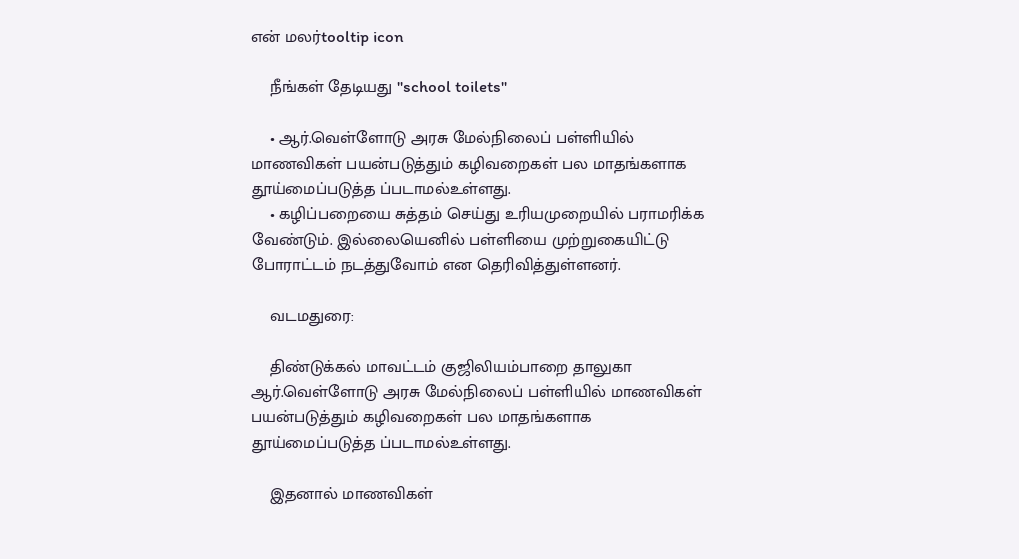என் மலர்tooltip icon

    நீங்கள் தேடியது "school toilets"

    • ஆர்.வெள்ளோடு அரசு மேல்நிலைப் பள்ளியில் மாணவிகள் பயன்படுத்தும் கழிவறைகள் பல மாதங்களாக தூய்மைப்படுத்த ப்படாமல்உள்ளது.
    • கழிப்பறையை சுத்தம் செய்து உரியமுறையில் பராமரிக்க வேண்டும். இல்லையெனில் பள்ளியை முற்றுகையிட்டு போராட்டம் நடத்துவோம் என தெரிவித்துள்ளனர்.

    வடமதுரை:

    திண்டுக்கல் மாவட்டம் குஜிலியம்பாறை தாலுகா ஆர்.வெள்ளோடு அரசு மேல்நிலைப் பள்ளியில் மாணவிகள் பயன்படுத்தும் கழிவறைகள் பல மாதங்களாக தூய்மைப்படுத்த ப்படாமல்உள்ளது.

    இதனால் மாணவிகள்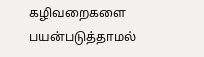கழிவறைகளை பயன்படுத்தாமல்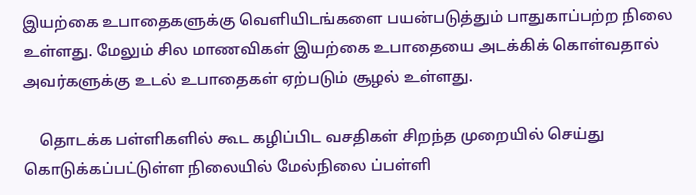இயற்கை உபாதைகளுக்கு வெளியிடங்களை பயன்படுத்தும் பாதுகாப்பற்ற நிலை உள்ளது. மேலும் சில மாணவிகள் இயற்கை உபாதையை அடக்கிக் கொள்வதால் அவர்களுக்கு உடல் உபாதைகள் ஏற்படும் சூழல் உள்ளது.

    தொடக்க பள்ளிகளில் கூட கழிப்பிட வசதிகள் சிறந்த முறையில் செய்து கொடுக்கப்பட்டுள்ள நிலையில் மேல்நிலை ப்பள்ளி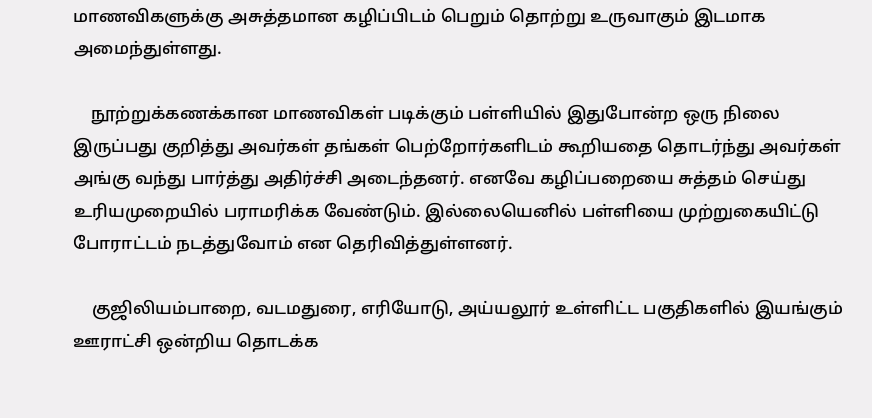மாணவிகளுக்கு அசுத்தமான கழிப்பிடம் பெறும் தொற்று உருவாகும் இடமாக அமைந்துள்ளது.

    நூற்றுக்கணக்கான மாணவிகள் படிக்கும் பள்ளியில் இதுபோன்ற ஒரு நிலை இருப்பது குறித்து அவர்கள் தங்கள் பெற்றோர்களிடம் கூறியதை தொடர்ந்து அவர்கள் அங்கு வந்து பார்த்து அதிர்ச்சி அடைந்தனர். எனவே கழிப்பறையை சுத்தம் செய்து உரியமுறையில் பராமரிக்க வேண்டும். இல்லையெனில் பள்ளியை முற்றுகையிட்டு போராட்டம் நடத்துவோம் என தெரிவித்துள்ளனர்.

    குஜிலியம்பாறை, வடமதுரை, எரியோடு, அய்யலூர் உள்ளிட்ட பகுதிகளில் இயங்கும் ஊராட்சி ஒன்றிய தொடக்க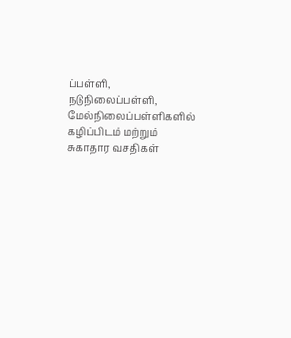ப்பள்ளி, நடுநிலைப்பள்ளி, மேல்நிலைப்பள்ளிகளில் கழிப்பிடம் மற்றும் சுகாதார வசதிகள்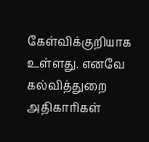கேள்விக்குறியாக உள்ளது. எனவே கல்வித்துறை அதிகாரிகள்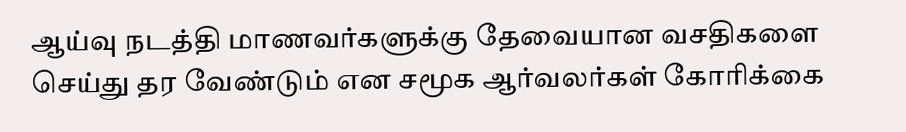ஆய்வு நடத்தி மாணவர்களுக்கு தேவையான வசதிகளை செய்து தர வேண்டும் என சமூக ஆர்வலர்கள் கோரிக்கை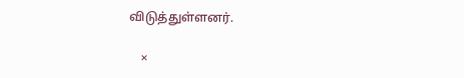விடுத்துள்ளனர்.

    ×